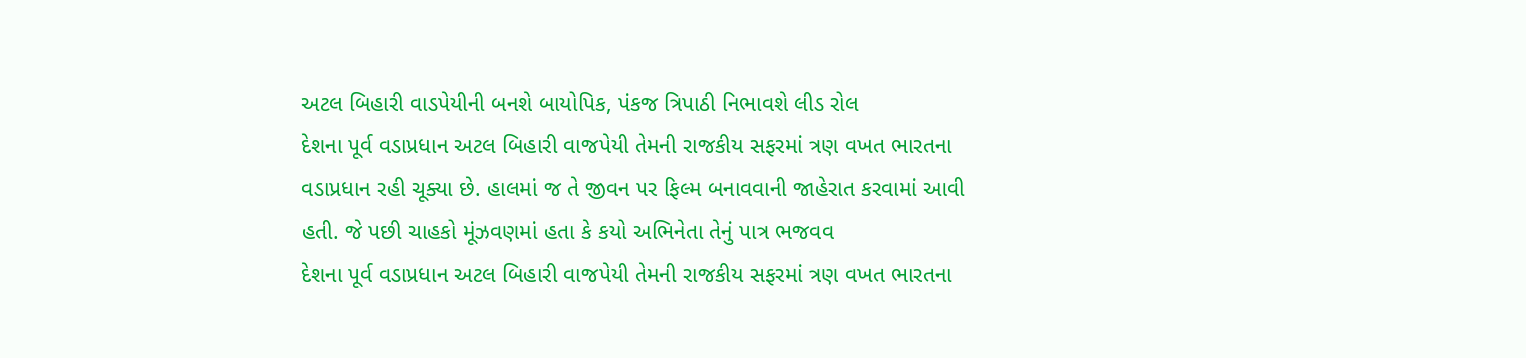અટલ બિહારી વાડપેયીની બનશે બાયોપિક, પંકજ ત્રિપાઠી નિભાવશે લીડ રોલ
દેશના પૂર્વ વડાપ્રધાન અટલ બિહારી વાજપેયી તેમની રાજકીય સફરમાં ત્રણ વખત ભારતના વડાપ્રધાન રહી ચૂક્યા છે. હાલમાં જ તે જીવન પર ફિલ્મ બનાવવાની જાહેરાત કરવામાં આવી હતી. જે પછી ચાહકો મૂંઝવણમાં હતા કે કયો અભિનેતા તેનું પાત્ર ભજવવ
દેશના પૂર્વ વડાપ્રધાન અટલ બિહારી વાજપેયી તેમની રાજકીય સફરમાં ત્રણ વખત ભારતના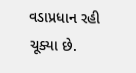વડાપ્રધાન રહી ચૂક્યા છે.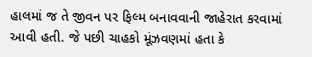હાલમાં જ તે જીવન પર ફિલ્મ બનાવવાની જાહેરાત કરવામાં આવી હતી. જે પછી ચાહકો મૂંઝવણમાં હતા કે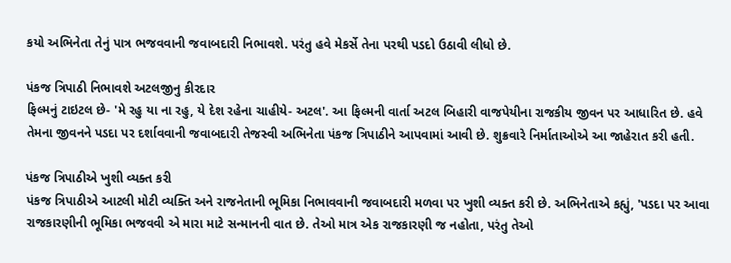કયો અભિનેતા તેનું પાત્ર ભજવવાની જવાબદારી નિભાવશે. પરંતુ હવે મેકર્સે તેના પરથી પડદો ઉઠાવી લીધો છે.

પંકજ ત્રિપાઠી નિભાવશે અટલજીનુ કીરદાર
ફિલ્મનું ટાઇટલ છે- 'મે રહુ યા ના રહુ, યે દેશ રહેના ચાહીયે- અટલ'. આ ફિલ્મની વાર્તા અટલ બિહારી વાજપેયીના રાજકીય જીવન પર આધારિત છે. હવે તેમના જીવનને પડદા પર દર્શાવવાની જવાબદારી તેજસ્વી અભિનેતા પંકજ ત્રિપાઠીને આપવામાં આવી છે. શુક્રવારે નિર્માતાઓએ આ જાહેરાત કરી હતી.

પંકજ ત્રિપાઠીએ ખુશી વ્યક્ત કરી
પંકજ ત્રિપાઠીએ આટલી મોટી વ્યક્તિ અને રાજનેતાની ભૂમિકા નિભાવવાની જવાબદારી મળવા પર ખુશી વ્યક્ત કરી છે. અભિનેતાએ કહ્યું, 'પડદા પર આવા રાજકારણીની ભૂમિકા ભજવવી એ મારા માટે સન્માનની વાત છે. તેઓ માત્ર એક રાજકારણી જ નહોતા, પરંતુ તેઓ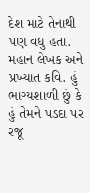દેશ માટે તેનાથી પણ વધુ હતા. મહાન લેખક અને પ્રખ્યાત કવિ. હું ભાગ્યશાળી છું કે હું તેમને પડદા પર રજૂ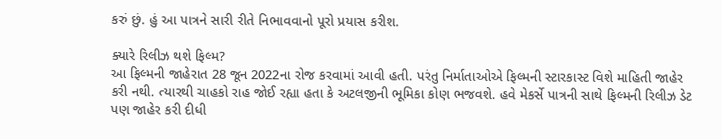કરું છું. હું આ પાત્રને સારી રીતે નિભાવવાનો પૂરો પ્રયાસ કરીશ.

ક્યારે રિલીઝ થશે ફિલ્મ?
આ ફિલ્મની જાહેરાત 28 જૂન 2022ના રોજ કરવામાં આવી હતી. પરંતુ નિર્માતાઓએ ફિલ્મની સ્ટારકાસ્ટ વિશે માહિતી જાહેર કરી નથી. ત્યારથી ચાહકો રાહ જોઈ રહ્યા હતા કે અટલજીની ભૂમિકા કોણ ભજવશે. હવે મેકર્સે પાત્રની સાથે ફિલ્મની રિલીઝ ડેટ પણ જાહેર કરી દીધી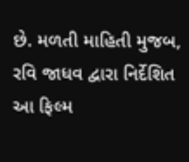છે. મળતી માહિતી મુજબ, રવિ જાધવ દ્વારા નિર્દેશિત આ ફિલ્મ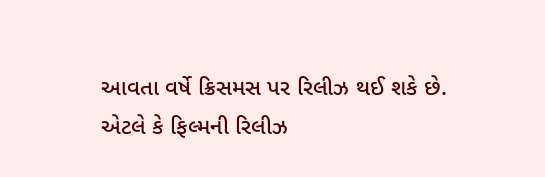આવતા વર્ષે ક્રિસમસ પર રિલીઝ થઈ શકે છે. એટલે કે ફિલ્મની રિલીઝ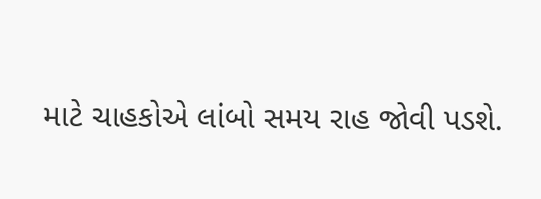માટે ચાહકોએ લાંબો સમય રાહ જોવી પડશે.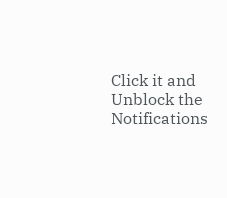Click it and Unblock the Notifications